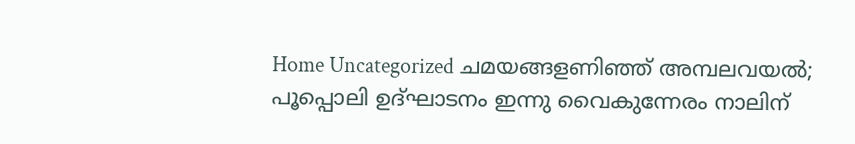Home Uncategorized ചമയങ്ങളണിഞ്ഞ് അമ്പലവയല്‍; പൂപ്പൊലി ഉദ്ഘാടനം ഇന്നു വൈകുന്നേരം നാലിന്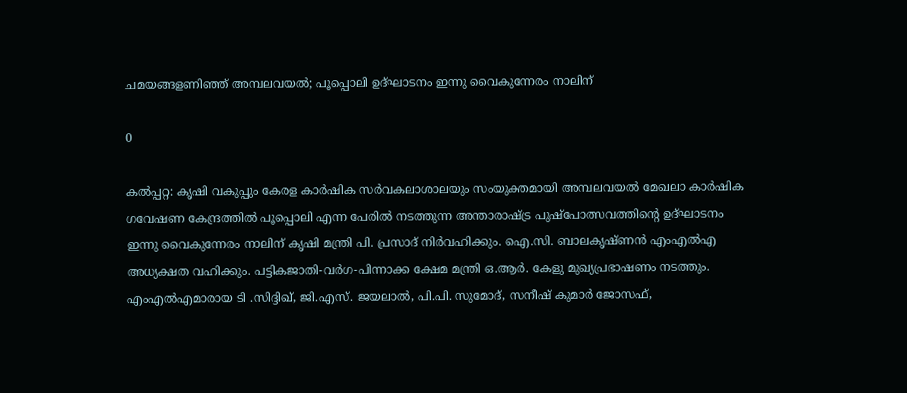ചമയങ്ങളണിഞ്ഞ് അമ്പലവയല്‍; പൂപ്പൊലി ഉദ്ഘാടനം ഇന്നു വൈകുന്നേരം നാലിന്

0

കല്‍പ്പറ്റ: കൃഷി വകുപ്പും കേരള കാര്‍ഷിക സര്‍വകലാശാലയും സംയുക്തമായി അമ്പലവയല്‍ മേഖലാ കാര്‍ഷിക ഗവേഷണ കേന്ദ്രത്തില്‍ പൂപ്പൊലി എന്ന പേരില്‍ നടത്തുന്ന അന്താരാഷ്ട്ര പുഷ്‌പോത്സവത്തിന്റെ ഉദ്ഘാടനം ഇന്നു വൈകുന്നേരം നാലിന് കൃഷി മന്ത്രി പി. പ്രസാദ് നിര്‍വഹിക്കും. ഐ.സി. ബാലകൃഷ്ണന്‍ എംഎല്‍എ അധ്യക്ഷത വഹിക്കും. പട്ടികജാതി-വര്‍ഗ-പിന്നാക്ക ക്ഷേമ മന്ത്രി ഒ.ആര്‍. കേളു മുഖ്യപ്രഭാഷണം നടത്തും. എംഎല്‍എമാരായ ടി .സിദ്ദിഖ്, ജി.എസ്. ജയലാല്‍, പി.പി. സുമോദ്, സനീഷ് കുമാര്‍ ജോസഫ്,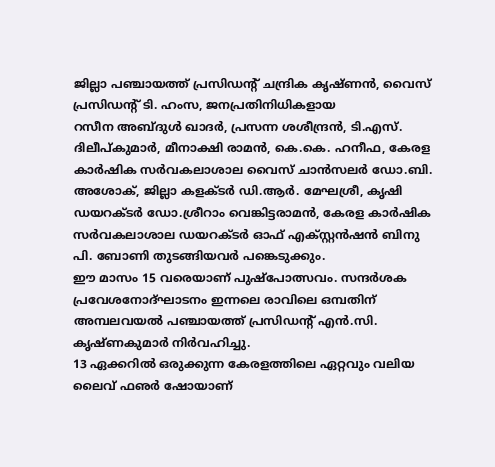ജില്ലാ പഞ്ചായത്ത് പ്രസിഡന്റ് ചന്ദ്രിക കൃഷ്ണന്‍, വൈസ് പ്രസിഡന്റ് ടി. ഹംസ, ജനപ്രതിനിധികളായ
റസീന അബ്ദുള്‍ ഖാദര്‍, പ്രസന്ന ശശീന്ദ്രന്‍, ടി.എസ്. ദിലീപ്കുമാര്‍, മീനാക്ഷി രാമന്‍, കെ.കെ. ഹനീഫ, കേരള കാര്‍ഷിക സര്‍വകലാശാല വൈസ് ചാന്‍സലര്‍ ഡോ.ബി. അശോക്, ജില്ലാ കളക്ടര്‍ ഡി.ആര്‍. മേഘശ്രീ, കൃഷി ഡയറക്ടര്‍ ഡോ.ശ്രീറാം വെങ്കിട്ടരാമന്‍, കേരള കാര്‍ഷിക സര്‍വകലാശാല ഡയറക്ടര്‍ ഓഫ് എക്സ്റ്റന്‍ഷന്‍ ബിനു പി. ബോണി തുടങ്ങിയവര്‍ പങ്കെടുക്കും.
ഈ മാസം 15 വരെയാണ് പുഷ്‌പോത്സവം. സന്ദര്‍ശക പ്രവേശനോദ്ഘാടനം ഇന്നലെ രാവിലെ ഒമ്പതിന് അമ്പലവയല്‍ പഞ്ചായത്ത് പ്രസിഡന്റ് എന്‍.സി. കൃഷ്ണകുമാര്‍ നിര്‍വഹിച്ചു.
13 ഏക്കറില്‍ ഒരുക്കുന്ന കേരളത്തിലെ ഏറ്റവും വലിയ ലൈവ് ഫഌര്‍ ഷോയാണ്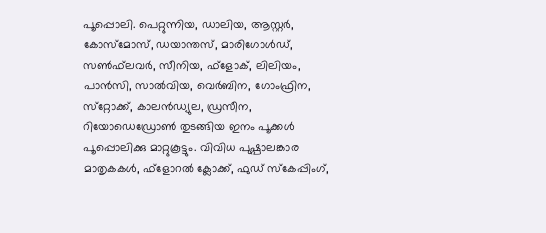പൂപ്പൊലി. പെറ്റുന്നിയ, ഡാലിയ, ആസ്റ്റര്‍, കോസ്‌മോസ്, ഡയാന്തസ്, മാരിഗോള്‍ഡ്, സണ്‍ഫ്‌ലവര്‍, സീനിയ, ഫ്‌ളോക്, ലിലിയം, പാന്‍സി, സാല്‍വിയ, വെര്‍ബിന, ഗോംഫ്രിന, സ്‌റ്റോക്ക്, കാലന്‍ഡ്യുല, ഡ്രസീന, റിയോഡെഡ്രോണ്‍ തുടങ്ങിയ ഇനം പൂക്കള്‍ പൂപ്പൊലിക്കു മാറ്റുകൂട്ടും. വിവിധ പുഷ്പാലങ്കാര മാതൃകകള്‍, ഫ്‌ളോറല്‍ ക്ലോക്ക്, ഫുഡ് സ്‌കേപ്പിംഗ്,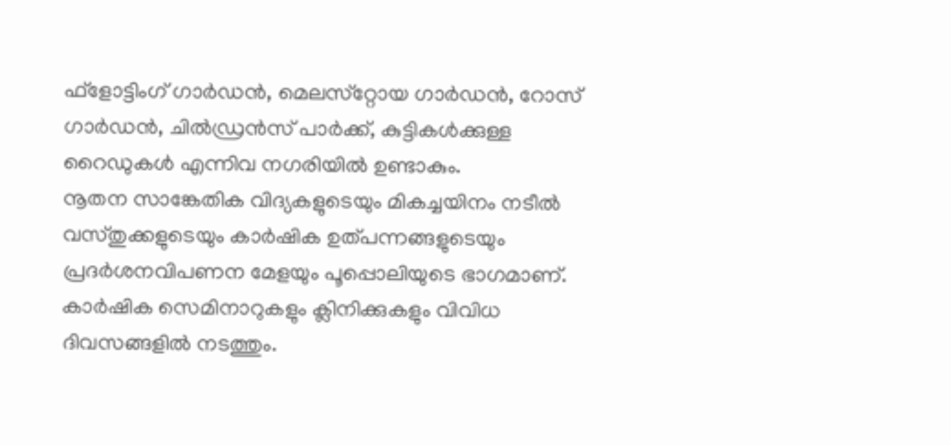ഫ്‌ളോട്ടിംഗ് ഗാര്‍ഡന്‍, മെലസ്‌റ്റോയ ഗാര്‍ഡന്‍, റോസ് ഗാര്‍ഡന്‍, ചില്‍ഡ്രന്‍സ് പാര്‍ക്ക്, കുട്ടികള്‍ക്കുള്ള റൈഡുകള്‍ എന്നിവ നഗരിയില്‍ ഉണ്ടാകും.
നൂതന സാങ്കേതിക വിദ്യകളുടെയും മികച്ചയിനം നടീല്‍ വസ്തുക്കളുടെയും കാര്‍ഷിക ഉത്പന്നങ്ങളുടെയും പ്രദര്‍ശനവിപണന മേളയും പൂപ്പൊലിയുടെ ഭാഗമാണ്. കാര്‍ഷിക സെമിനാറുകളും ക്ലിനിക്കുകളും വിവിധ ദിവസങ്ങളില്‍ നടത്തും.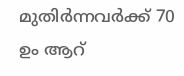മുതിര്‍ന്നവര്‍ക്ക് 70 ഉം ആറ്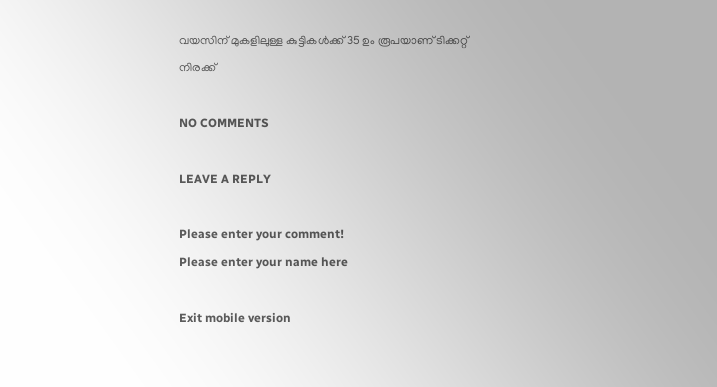വയസിന് മുകളിലുള്ള കുട്ടികള്‍ക്ക് 35 ഉം രൂപയാണ് ടിക്കറ്റ് നിരക്ക്

NO COMMENTS

LEAVE A REPLY

Please enter your comment!
Please enter your name here

Exit mobile version